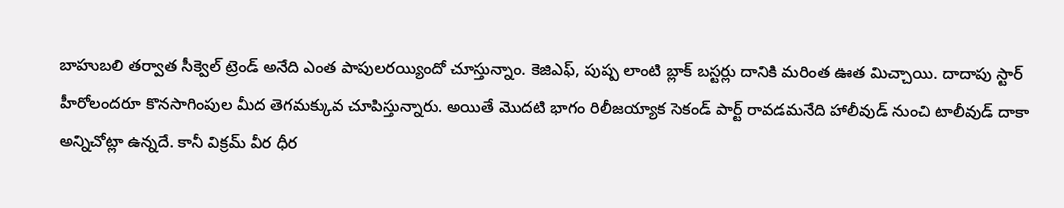బాహుబలి తర్వాత సీక్వెల్ ట్రెండ్ అనేది ఎంత పాపులరయ్యిందో చూస్తున్నాం. కెజిఎఫ్, పుష్ప లాంటి బ్లాక్ బస్టర్లు దానికి మరింత ఊత మిచ్చాయి. దాదాపు స్టార్ హీరోలందరూ కొనసాగింపుల మీద తెగమక్కువ చూపిస్తున్నారు. అయితే మొదటి భాగం రిలీజయ్యాక సెకండ్ పార్ట్ రావడమనేది హాలీవుడ్ నుంచి టాలీవుడ్ దాకా అన్నిచోట్లా ఉన్నదే. కానీ విక్రమ్ వీర ధీర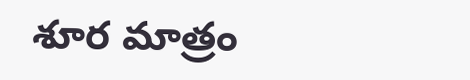శూర మాత్రం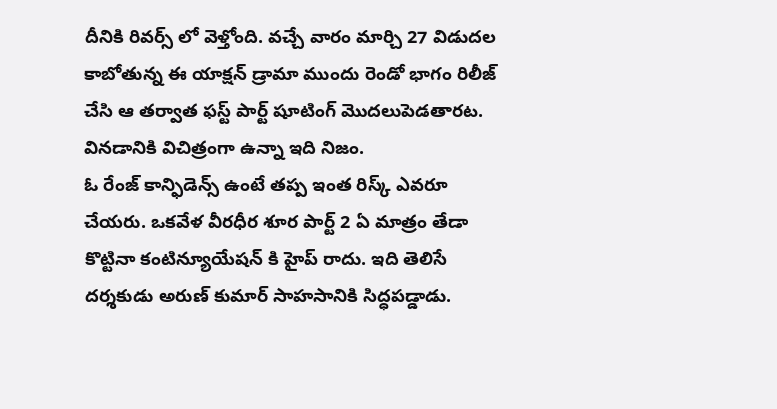దీనికి రివర్స్ లో వెళ్తోంది. వచ్చే వారం మార్చి 27 విడుదల కాబోతున్న ఈ యాక్షన్ డ్రామా ముందు రెండో భాగం రిలీజ్ చేసి ఆ తర్వాత ఫస్ట్ పార్ట్ షూటింగ్ మొదలుపెడతారట. వినడానికి విచిత్రంగా ఉన్నా ఇది నిజం.
ఓ రేంజ్ కాన్ఫిడెన్స్ ఉంటే తప్ప ఇంత రిస్క్ ఎవరూ చేయరు. ఒకవేళ వీరధీర శూర పార్ట్ 2 ఏ మాత్రం తేడా కొట్టినా కంటిన్యూయేషన్ కి హైప్ రాదు. ఇది తెలిసే దర్శకుడు అరుణ్ కుమార్ సాహసానికి సిద్ధపడ్డాడు.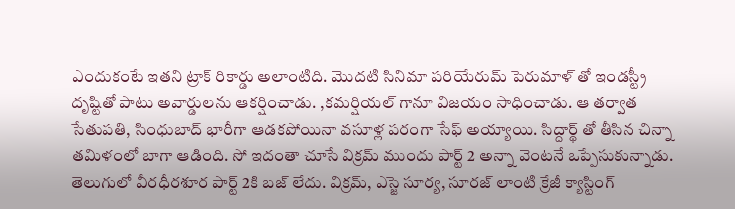ఎందుకంటే ఇతని ట్రాక్ రికార్డు అలాంటిది. మొదటి సినిమా పరియేరుమ్ పెరుమాళ్ తో ఇండస్ట్రీ దృష్టితో పాటు అవార్డులను ఆకర్షించాడు. ,కమర్షియల్ గానూ విజయం సాధించాడు. ఆ తర్వాత సేతుపతి, సింధుబాద్ భారీగా ఆడకపోయినా వసూళ్ల పరంగా సేఫ్ అయ్యాయి. సిద్దార్థ్ తో తీసిన చిన్నా తమిళంలో బాగా ఆడింది. సో ఇదంతా చూసే విక్రమ్ ముందు పార్ట్ 2 అన్నా వెంటనే ఒప్పేసుకున్నాడు.
తెలుగులో వీరధీరశూర పార్ట్ 2కి బజ్ లేదు. విక్రమ్, ఎస్జె సూర్య, సూరజ్ లాంటి క్రేజీ క్యాస్టింగ్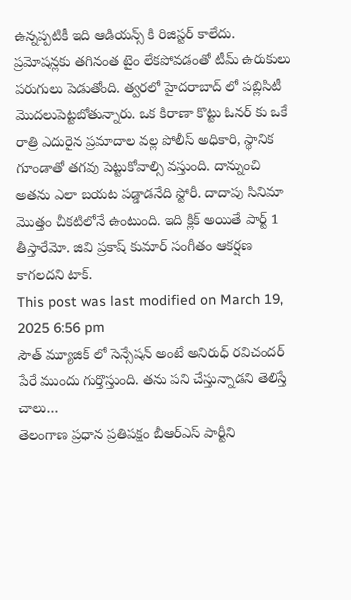ఉన్నప్పటికీ ఇది ఆడియన్స్ కి రిజిస్టర్ కాలేదు. ప్రమోషన్లకు తగినంత టైం లేకపోవడంతో టీమ్ ఉరుకులు పరుగులు పెడుతోంది. త్వరలో హైదరాబాద్ లో పబ్లిసిటీ మొదలుపెట్టబోతున్నారు. ఒక కిరాణా కొట్టు ఓనర్ కు ఒకే రాత్రి ఎదురైన ప్రమాదాల వల్ల పోలీస్ అధికారి, స్థానిక గూండాతో తగవు పెట్టుకోవాల్సి వస్తుంది. దాన్నుంచి అతను ఎలా బయట పడ్డాడనేది స్టోరీ. దాదాపు సినిమా మొత్తం చీకటిలోనే ఉంటుంది. ఇది క్లిక్ అయితే పార్ట్ 1 తీస్తారేమో. జివి ప్రకాష్ కుమార్ సంగీతం ఆకర్షణ కాగలదని టాక్.
This post was last modified on March 19, 2025 6:56 pm
సౌత్ మ్యూజిక్ లో సెన్సేషన్ అంటే అనిరుధ్ రవిచందర్ పేరే ముందు గుర్తొస్తుంది. తను పని చేస్తున్నాడని తెలిస్తే చాలు…
తెలంగాణ ప్రధాన ప్రతిపక్షం బీఆర్ఎస్ పార్టీని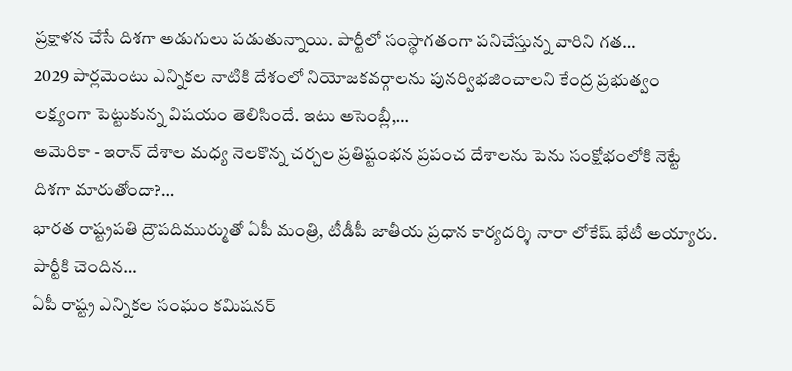ప్రక్షాళన చేసే దిశగా అడుగులు పడుతున్నాయి. పార్టీలో సంస్థాగతంగా పనిచేస్తున్న వారిని గత…
2029 పార్లమెంటు ఎన్నికల నాటికి దేశంలో నియోజకవర్గాలను పునర్విభజించాలని కేంద్ర ప్రభుత్వం లక్ష్యంగా పెట్టుకున్న విషయం తెలిసిందే. ఇటు అసెంబ్లీ,…
అమెరికా - ఇరాన్ దేశాల మధ్య నెలకొన్న చర్చల ప్రతిష్టంభన ప్రపంచ దేశాలను పెను సంక్షోభంలోకి నెట్టే దిశగా మారుతోందా?…
భారత రాష్ట్రపతి ద్రౌపదిముర్ముతో ఏపీ మంత్రి, టీడీపీ జాతీయ ప్రధాన కార్యదర్శి నారా లోకేష్ భేటీ అయ్యారు. పార్టీకి చెందిన…
ఏపీ రాష్ట్ర ఎన్నికల సంఘం కమిషనర్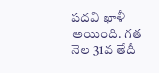పదవి ఖాళీ అయింది. గత నెల 31వ తేదీ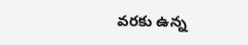వరకు ఉన్న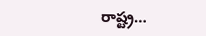రాష్ట్ర…